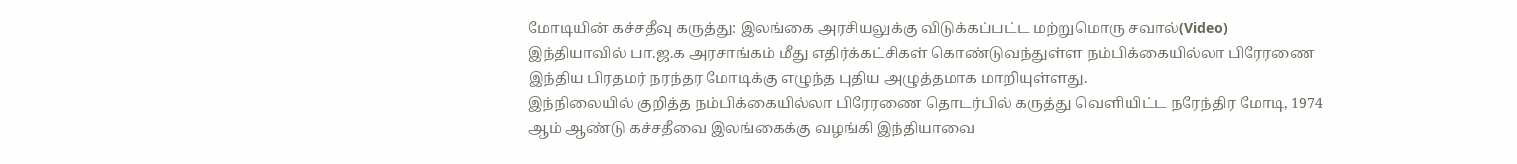மோடியின் கச்சதீவு கருத்து: இலங்கை அரசியலுக்கு விடுக்கப்பட்ட மற்றுமொரு சவால்(Video)
இந்தியாவில் பா.ஜ.க அரசாங்கம் மீது எதிர்க்கட்சிகள் கொண்டுவந்துள்ள நம்பிக்கையில்லா பிரேரணை இந்திய பிரதமர் நரந்தர மோடிக்கு எழுந்த புதிய அழுத்தமாக மாறியுள்ளது.
இந்நிலையில் குறித்த நம்பிக்கையில்லா பிரேரணை தொடர்பில் கருத்து வெளியிட்ட நரேந்திர மோடி, 1974 ஆம் ஆண்டு கச்சதீவை இலங்கைக்கு வழங்கி இந்தியாவை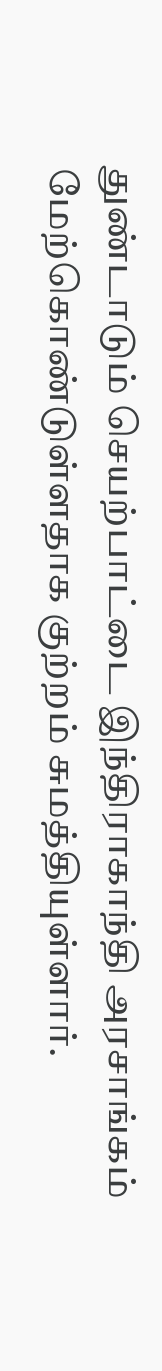துண்டாடும் செயற்பாட்டை இந்திராகாந்தி அரசாங்கம் மேற்கொண்டுள்ளதாக குற்றம் சுமத்தியுள்ளார்.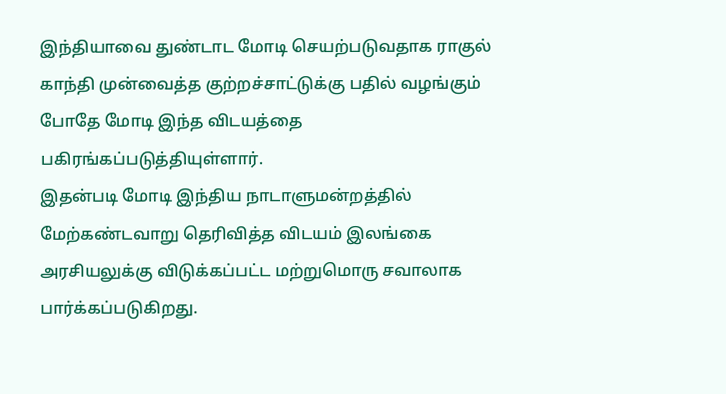இந்தியாவை துண்டாட மோடி செயற்படுவதாக ராகுல் காந்தி முன்வைத்த குற்றச்சாட்டுக்கு பதில் வழங்கும் போதே மோடி இந்த விடயத்தை பகிரங்கப்படுத்தியுள்ளார்.
இதன்படி மோடி இந்திய நாடாளுமன்றத்தில் மேற்கண்டவாறு தெரிவித்த விடயம் இலங்கை அரசியலுக்கு விடுக்கப்பட்ட மற்றுமொரு சவாலாக பார்க்கப்படுகிறது.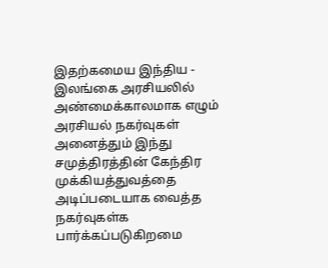இதற்கமைய இந்திய - இலங்கை அரசியலில் அண்மைக்காலமாக எழும் அரசியல் நகர்வுகள் அனைத்தும் இந்து சமுத்திரத்தின் கேந்திர முக்கியத்துவத்தை அடிப்படையாக வைத்த நகர்வுகள்க பார்க்கப்படுகிறமை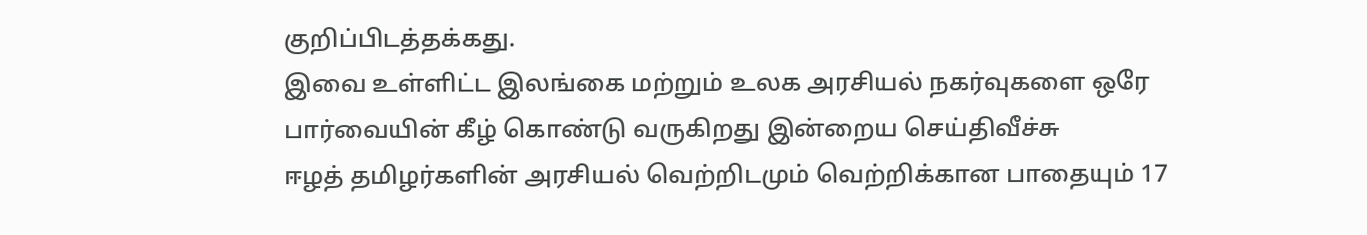குறிப்பிடத்தக்கது.
இவை உள்ளிட்ட இலங்கை மற்றும் உலக அரசியல் நகர்வுகளை ஒரே பார்வையின் கீழ் கொண்டு வருகிறது இன்றைய செய்திவீச்சு
ஈழத் தமிழர்களின் அரசியல் வெற்றிடமும் வெற்றிக்கான பாதையும் 17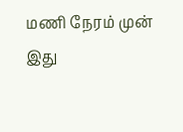மணி நேரம் முன்
இது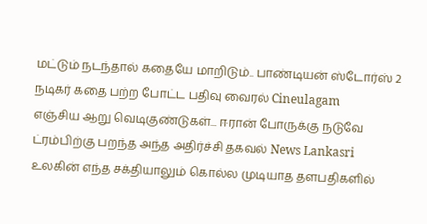மட்டும் நடந்தால் கதையே மாறிடும்.. பாண்டியன் ஸ்டோர்ஸ் 2 நடிகர் கதை பற்ற போட்ட பதிவு வைரல் Cineulagam
எஞ்சிய ஆறு வெடிகுண்டுகள்... ஈரான் போருக்கு நடுவே ட்ரம்பிற்கு பறந்த அந்த அதிர்ச்சி தகவல் News Lankasri
உலகின் எந்த சக்தியாலும் கொல்ல முடியாத தளபதிகளில்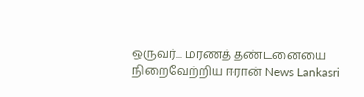ஒருவர்... மரணத் தண்டனையை நிறைவேற்றிய ஈரான் News Lankasri